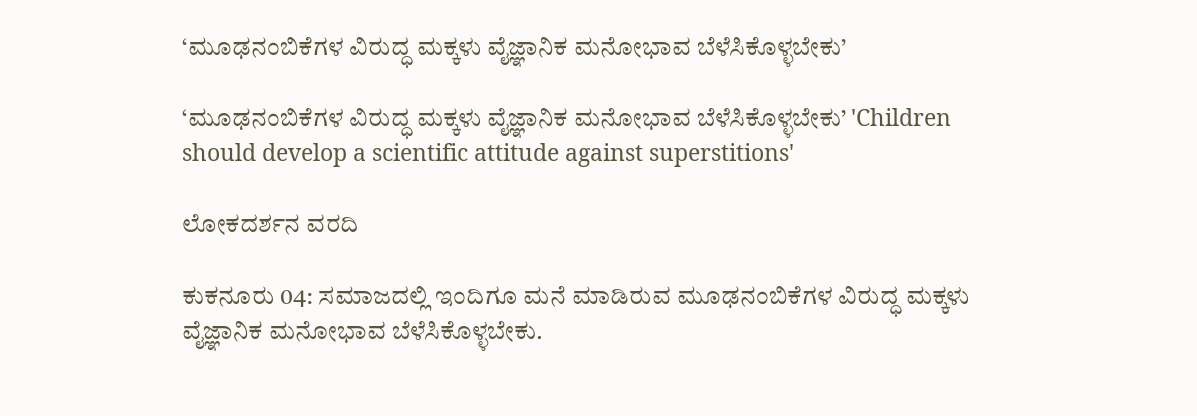‘ಮೂಢನಂಬಿಕೆಗಳ ವಿರುದ್ಧ ಮಕ್ಕಳು ವೈಜ್ಞಾನಿಕ ಮನೋಭಾವ ಬೆಳೆಸಿಕೊಳ್ಳಬೇಕು’

‘ಮೂಢನಂಬಿಕೆಗಳ ವಿರುದ್ಧ ಮಕ್ಕಳು ವೈಜ್ಞಾನಿಕ ಮನೋಭಾವ ಬೆಳೆಸಿಕೊಳ್ಳಬೇಕು’ 'Children should develop a scientific attitude against superstitions'

ಲೋಕದರ್ಶನ ವರದಿ

ಕುಕನೂರು 04: ಸಮಾಜದಲ್ಲಿ ಇಂದಿಗೂ ಮನೆ ಮಾಡಿರುವ ಮೂಢನಂಬಿಕೆಗಳ ವಿರುದ್ಧ ಮಕ್ಕಳು ವೈಜ್ಞಾನಿಕ ಮನೋಭಾವ ಬೆಳೆಸಿಕೊಳ್ಳಬೇಕು.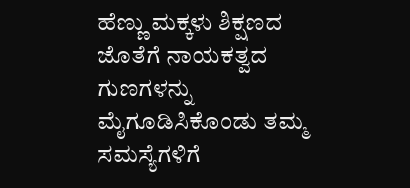ಹೆಣ್ಣು ಮಕ್ಕಳು ಶಿಕ್ಷಣದ ಜೊತೆಗೆ ನಾಯಕತ್ವದ ಗುಣಗಳನ್ನು ಮೈಗೂಡಿಸಿಕೊಂಡು ತಮ್ಮ ಸಮಸ್ಯೆಗಳಿಗೆ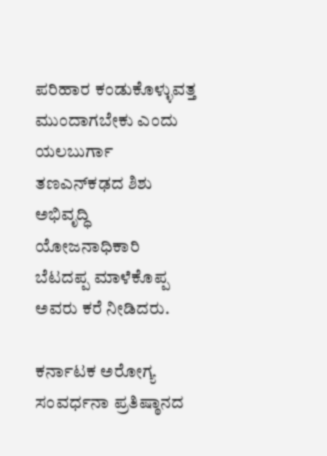ಪರಿಹಾರ ಕಂಡುಕೊಳ್ಳುವತ್ತ ಮುಂದಾಗಬೇಕು ಎಂದು ಯಲಬುರ್ಗಾ ತಣಎನ್‌ಕಢದ ಶಿಶು ಅಭಿವೃದ್ಧಿ ಯೋಜನಾಧಿಕಾರಿ ಬೆಟದಪ್ಪ ಮಾಳೆಕೊಪ್ಪ ಅವರು ಕರೆ ನೀಡಿದರು.

ಕರ್ನಾಟಕ ಅರೋಗ್ಯ ಸಂವರ್ಧನಾ ಪ್ರತಿಷ್ಠಾನದ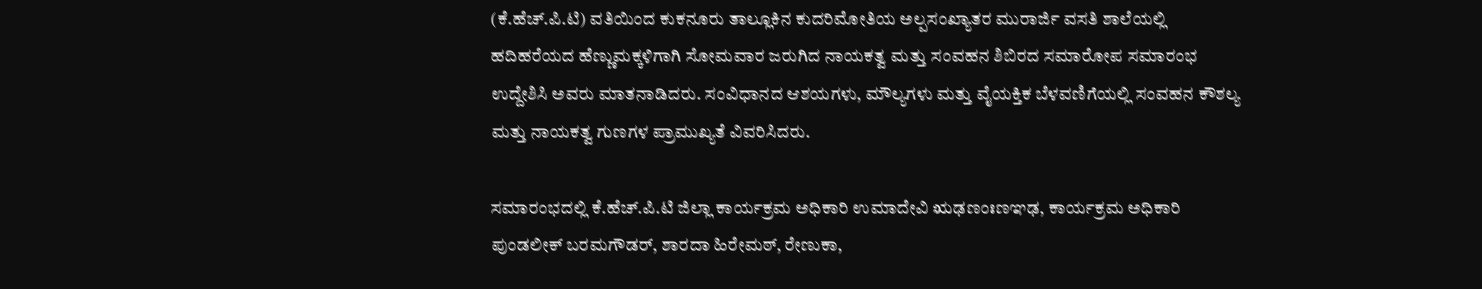(ಕೆ.ಹೆಚ್‌.ಪಿ.ಟಿ) ವತಿಯಿಂದ ಕುಕನೂರು ತಾಲ್ಲೂಕಿನ ಕುದರಿಮೋತಿಯ ಅಲ್ಪಸಂಖ್ಯಾತರ ಮುರಾರ್ಜಿ ವಸತಿ ಶಾಲೆಯಲ್ಲಿ ಹದಿಹರೆಯದ ಹೆಣ್ಣುಮಕ್ಕಳಿಗಾಗಿ ಸೋಮವಾರ ಜರುಗಿದ ನಾಯಕತ್ವ ಮತ್ತು ಸಂವಹನ ಶಿಬಿರದ ಸಮಾರೋಪ ಸಮಾರಂಭ ಉದ್ದೇಶಿಸಿ ಅವರು ಮಾತನಾಡಿದರು. ಸಂವಿಧಾನದ ಆಶಯಗಳು, ಮೌಲ್ಯಗಳು ಮತ್ತು ವೈಯಕ್ತಿಕ ಬೆಳವಣಿಗೆಯಲ್ಲಿ ಸಂವಹನ ಕೌಶಲ್ಯ ಮತ್ತು ನಾಯಕತ್ವ ಗುಣಗಳ ಪ್ರಾಮುಖ್ಯತೆ ವಿವರಿಸಿದರು.

ಸಮಾರಂಭದಲ್ಲಿ ಕೆ.ಹೆಚ್‌.ಪಿ.ಟಿ ಜಿಲ್ಲಾ ಕಾರ್ಯಕ್ರಮ ಅಧಿಕಾರಿ ಉಮಾದೇವಿ ಋಢಣಂಃಣಞಢ, ಕಾರ್ಯಕ್ರಮ ಅಧಿಕಾರಿ ಪುಂಡಲೀಕ್ ಬರಮಗೌಡರ್, ಶಾರದಾ ಹಿರೇಮಠ್, ರೇಣುಕಾ,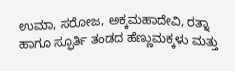ಉಮಾ, ಸರೋಜ, ಅಕ್ಕಮಹಾದೇವಿ, ರತ್ನಾ ಹಾಗೂ ಸ್ಫೂರ್ತಿ ತಂಡದ ಹೆಣ್ಣುಮಕ್ಕಳು ಮತ್ತು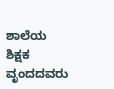ಶಾಲೆಯ ಶಿಕ್ಷಕ ವೃಂದದವರು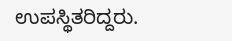ಉಪಸ್ಥಿತರಿದ್ದರು.